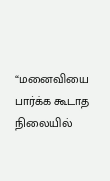“மனைவியை பார்க்க கூடாத நிலையில்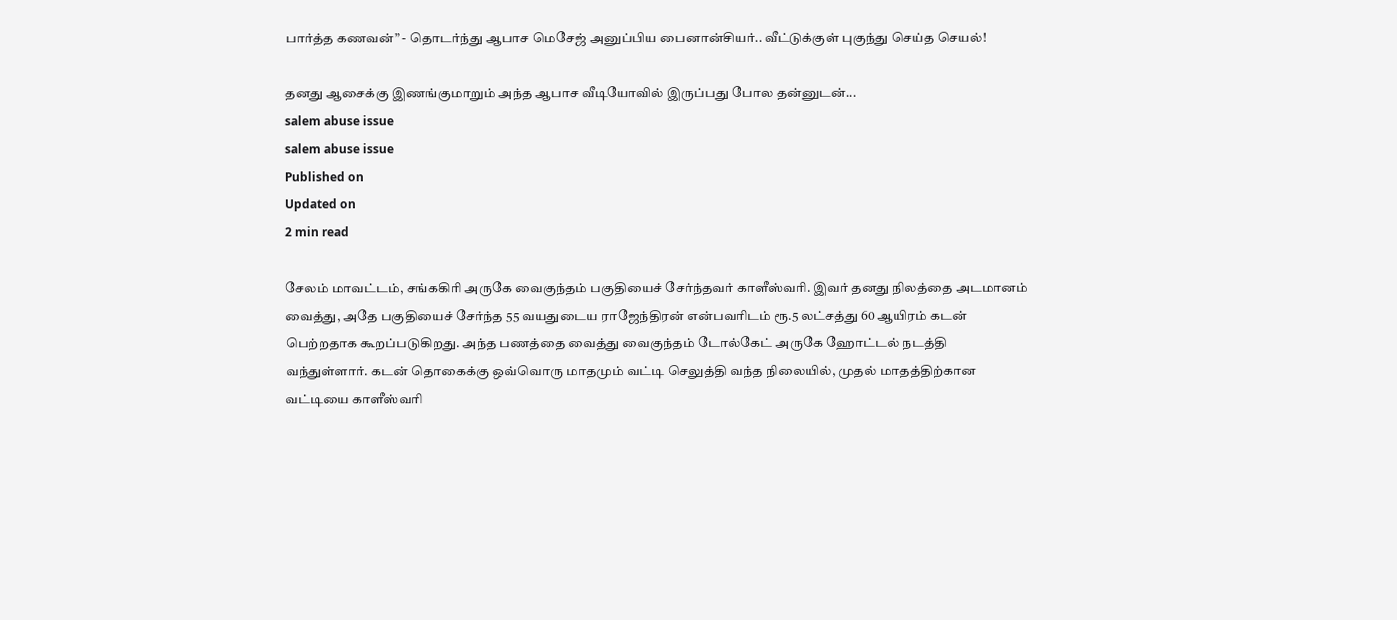பார்த்த கணவன்” - தொடர்ந்து ஆபாச மெசேஜ் அனுப்பிய பைனான்சியர்.. வீட்டுக்குள் புகுந்து செய்த செயல்!

தனது ஆசைக்கு இணங்குமாறும் அந்த ஆபாச வீடியோவில் இருப்பது போல தன்னுடன்...
salem abuse issue
salem abuse issue
Published on
Updated on
2 min read

சேலம் மாவட்டம், சங்ககிரி அருகே வைகுந்தம் பகுதியைச் சேர்ந்தவர் காளீஸ்வரி. இவர் தனது நிலத்தை அடமானம் வைத்து, அதே பகுதியைச் சேர்ந்த 55 வயதுடைய ராஜேந்திரன் என்பவரிடம் ரூ.5 லட்சத்து 60 ஆயிரம் கடன் பெற்றதாக கூறப்படுகிறது. அந்த பணத்தை வைத்து வைகுந்தம் டோல்கேட் அருகே ஹோட்டல் நடத்தி வந்துள்ளார். கடன் தொகைக்கு ஒவ்வொரு மாதமும் வட்டி செலுத்தி வந்த நிலையில், முதல் மாதத்திற்கான வட்டியை காளீஸ்வரி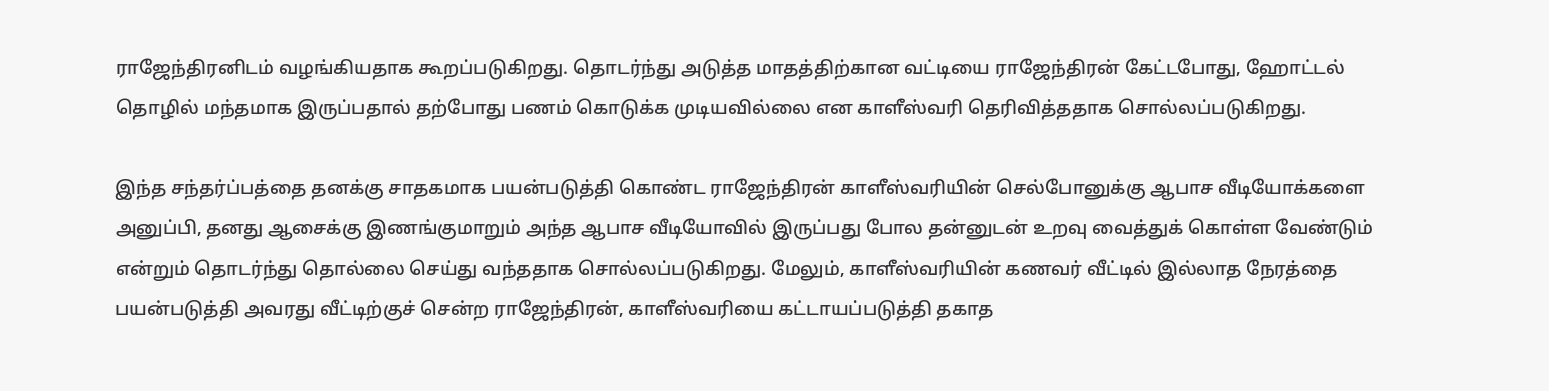ராஜேந்திரனிடம் வழங்கியதாக கூறப்படுகிறது. தொடர்ந்து அடுத்த மாதத்திற்கான வட்டியை ராஜேந்திரன் கேட்டபோது, ஹோட்டல் தொழில் மந்தமாக இருப்பதால் தற்போது பணம் கொடுக்க முடியவில்லை என காளீஸ்வரி தெரிவித்ததாக சொல்லப்படுகிறது.

இந்த சந்தர்ப்பத்தை தனக்கு சாதகமாக பயன்படுத்தி கொண்ட ராஜேந்திரன் காளீஸ்வரியின் செல்போனுக்கு ஆபாச வீடியோக்களை அனுப்பி, தனது ஆசைக்கு இணங்குமாறும் அந்த ஆபாச வீடியோவில் இருப்பது போல தன்னுடன் உறவு வைத்துக் கொள்ள வேண்டும் என்றும் தொடர்ந்து தொல்லை செய்து வந்ததாக சொல்லப்படுகிறது. மேலும், காளீஸ்வரியின் கணவர் வீட்டில் இல்லாத நேரத்தை பயன்படுத்தி அவரது வீட்டிற்குச் சென்ற ராஜேந்திரன், காளீஸ்வரியை கட்டாயப்படுத்தி தகாத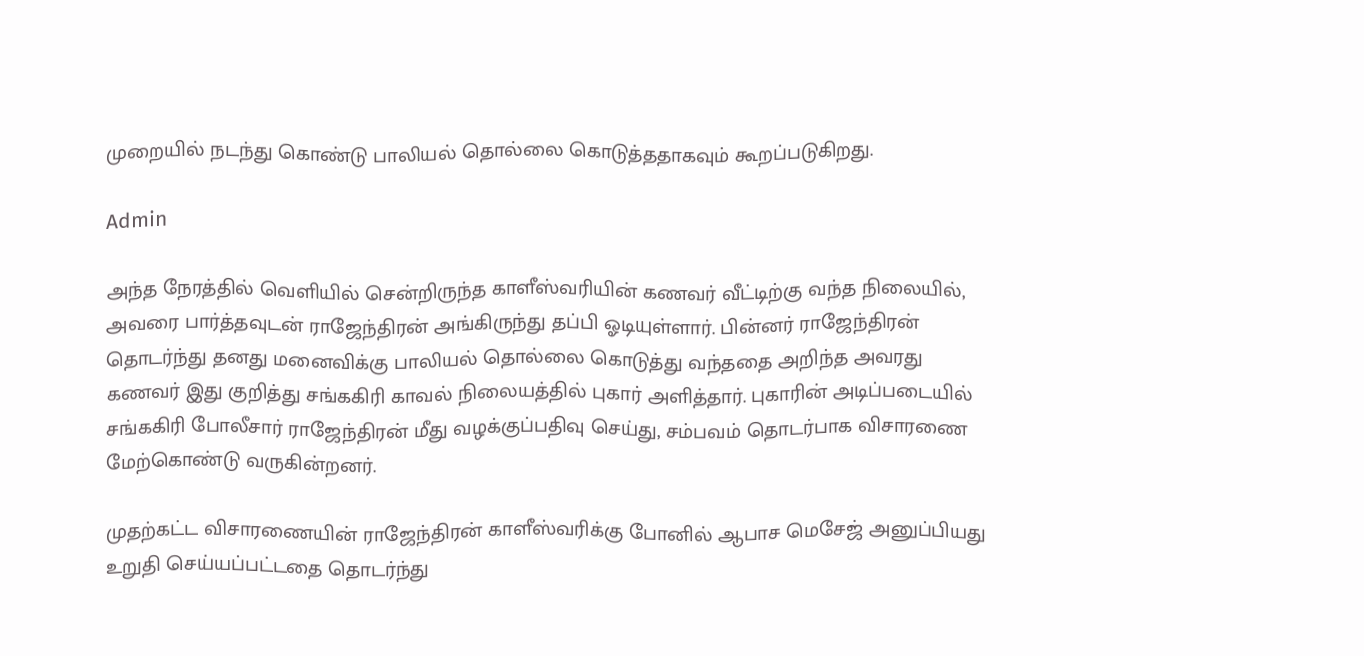முறையில் நடந்து கொண்டு பாலியல் தொல்லை கொடுத்ததாகவும் கூறப்படுகிறது.

Admin

அந்த நேரத்தில் வெளியில் சென்றிருந்த காளீஸ்வரியின் கணவர் வீட்டிற்கு வந்த நிலையில், அவரை பார்த்தவுடன் ராஜேந்திரன் அங்கிருந்து தப்பி ஓடியுள்ளார். பின்னர் ராஜேந்திரன் தொடர்ந்து தனது மனைவிக்கு பாலியல் தொல்லை கொடுத்து வந்ததை அறிந்த அவரது கணவர் இது குறித்து சங்ககிரி காவல் நிலையத்தில் புகார் அளித்தார். புகாரின் அடிப்படையில் சங்ககிரி போலீசார் ராஜேந்திரன் மீது வழக்குப்பதிவு செய்து, சம்பவம் தொடர்பாக விசாரணை மேற்கொண்டு வருகின்றனர்.

முதற்கட்ட விசாரணையின் ராஜேந்திரன் காளீஸ்வரிக்கு போனில் ஆபாச மெசேஜ் அனுப்பியது உறுதி செய்யப்பட்டதை தொடர்ந்து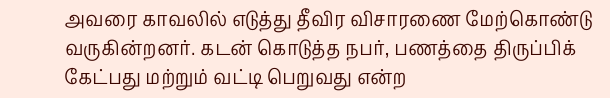அவரை காவலில் எடுத்து தீவிர விசாரணை மேற்கொண்டு வருகின்றனர். கடன் கொடுத்த நபர், பணத்தை திருப்பிக் கேட்பது மற்றும் வட்டி பெறுவது என்ற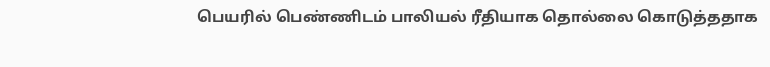பெயரில் பெண்ணிடம் பாலியல் ரீதியாக தொல்லை கொடுத்ததாக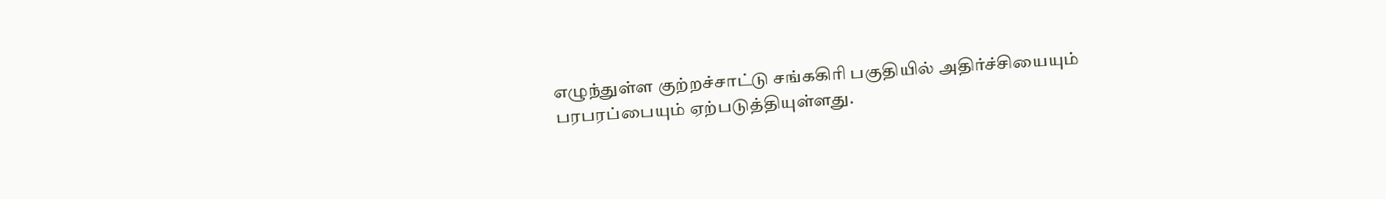எழுந்துள்ள குற்றச்சாட்டு சங்ககிரி பகுதியில் அதிர்ச்சியையும் பரபரப்பையும் ஏற்படுத்தியுள்ளது.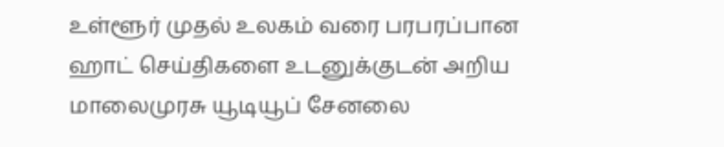உள்ளூர் முதல் உலகம் வரை பரபரப்பான ஹாட் செய்திகளை உடனுக்குடன் அறிய மாலைமுரசு யூடியூப் சேனலை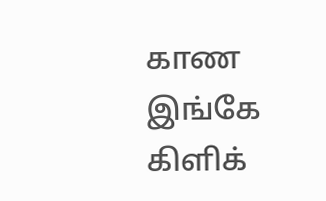காண இங்கே கிளிக்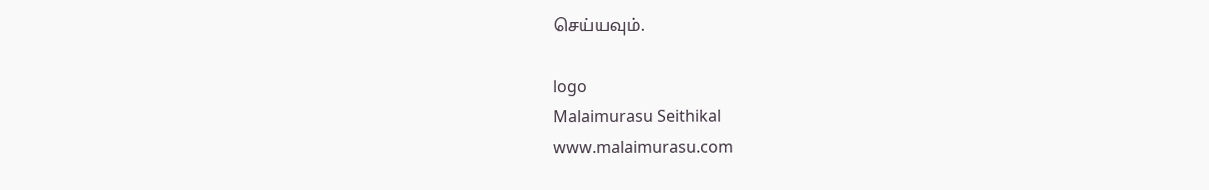செய்யவும்.

logo
Malaimurasu Seithikal
www.malaimurasu.com